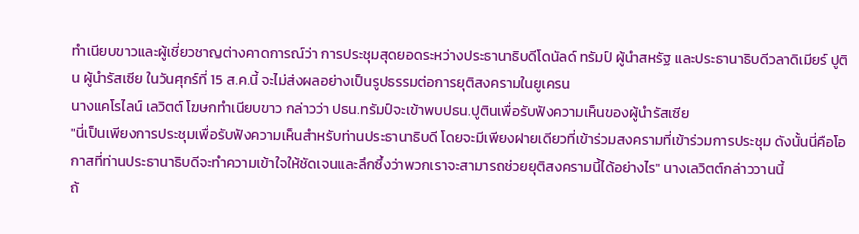ทำเนียบขาวและผู้เชี่ยวชาญต่างคาดการณ์ว่า การประชุมสุดยอดระหว่างประธานาธิบดีโดนัลด์ ทรัมป์ ผู้นำสหรัฐ และประธานาธิบดีวลาดิเมียร์ ปูติน ผู้นำรัสเซีย ในวันศุกร์ที่ 15 ส.ค.นี้ จะไม่ส่งผลอย่างเป็นรูปธรรมต่อการยุติสงครามในยูเครน
นางแคโรไลน์ เลวิตต์ โฆษกทำเนียบขาว กล่าวว่า ปธน.ทรัมป์จะเข้าพบปธน.ปูตินเพื่อรับฟังความเห็นของผู้นำรัสเซีย
"นี่เป็นเพียงการประชุมเพื่อรับฟังความเห็นสำหรับท่านประธานาธิบดี โดยจะมีเพียงฝายเดียวที่เข้าร่วมสงครามที่เข้าร่วมการประชุม ดังนั้นนี่คือโอกาสที่ท่านประธานาธิบดีจะทำความเข้าใจให้ชัดเจนและลึกซึ้งว่าพวกเราจะสามารถช่วยยุติสงครามนี้ได้อย่างไร" นางเลวิตต์กล่าววานนี้
ถ้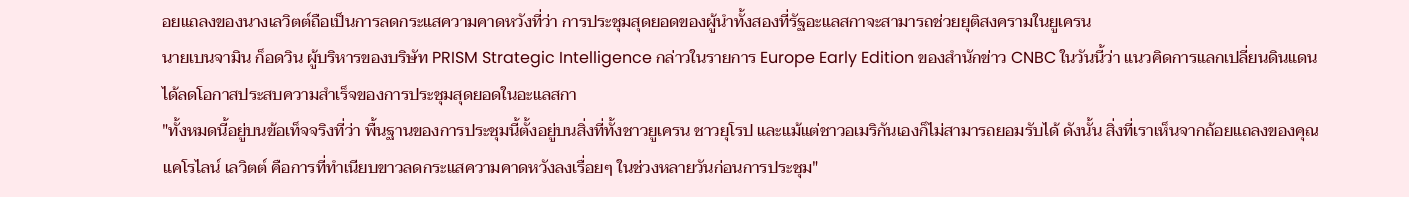อยแถลงของนางเลวิตต์ถือเป็นการลดกระแสความคาดหวังที่ว่า การประชุมสุดยอดของผู้นำทั้งสองที่รัฐอะแลสกาจะสามารถช่วยยุติสงครามในยูเครน
นายเบนจามิน ก็อดวิน ผู้บริหารของบริษัท PRISM Strategic Intelligence กล่าวในรายการ Europe Early Edition ของสำนักข่าว CNBC ในวันนี้ว่า แนวคิดการแลกเปลี่ยนดินแดนได้ลดโอกาสประสบความสำเร็จของการประชุมสุดยอดในอะแลสกา
"ทั้งหมดนี้อยู่บนข้อเท็จจริงที่ว่า พื้นฐานของการประชุมนี้ตั้งอยู่บนสิ่งที่ทั้งชาวยูเครน ชาวยุโรป และแม้แต่ชาวอเมริกันเองก็ไม่สามารถยอมรับได้ ดังนั้น สิ่งที่เราเห็นจากถ้อยแถลงของคุณแคโรไลน์ เลวิตต์ คือการที่ทำเนียบขาวลดกระแสความคาดหวังลงเรื่อยๆ ในช่วงหลายวันก่อนการประชุม"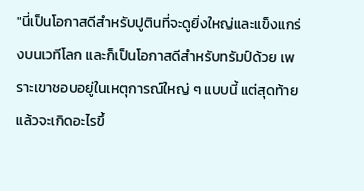"นี่เป็นโอกาสดีสำหรับปูตินที่จะดูยิ่งใหญ่และแข็งแกร่งบนเวทีโลก และก็เป็นโอกาสดีสำหรับทรัมป์ด้วย เพราะเขาชอบอยู่ในเหตุการณ์ใหญ่ ๆ แบบนี้ แต่สุดท้ายแล้วจะเกิดอะไรขึ้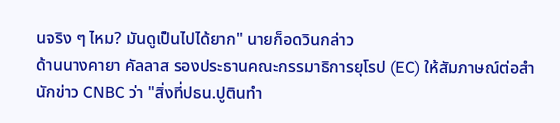นจริง ๆ ไหม? มันดูเป็นไปได้ยาก" นายก็อดวินกล่าว
ด้านนางคายา คัลลาส รองประธานคณะกรรมาธิการยุโรป (EC) ให้สัมภาษณ์ต่อสำนักข่าว CNBC ว่า "สิ่งที่ปธน.ปูตินทำ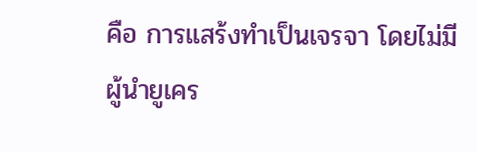คือ การแสร้งทำเป็นเจรจา โดยไม่มีผู้นำยูเคร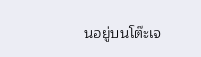นอยู่บนโต๊ะเจ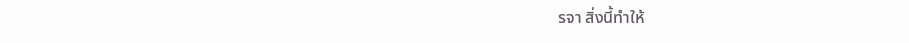รจา สิ่งนี้ทำให้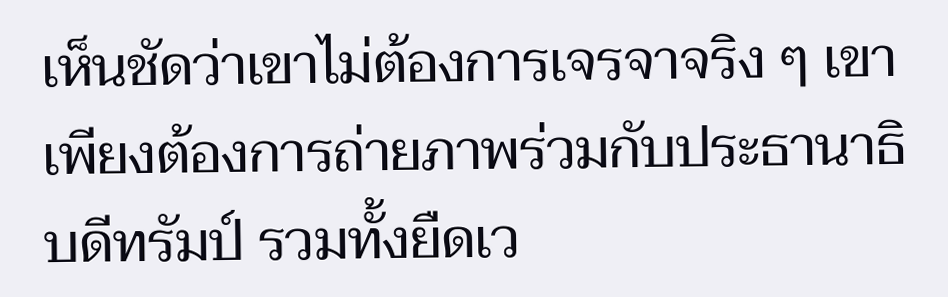เห็นชัดว่าเขาไม่ต้องการเจรจาจริง ๆ เขาเพียงต้องการถ่ายภาพร่วมกับประธานาธิบดีทรัมป์ รวมทั้งยืดเว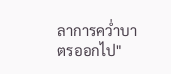ลาการคว่ำบาตรออกไป"